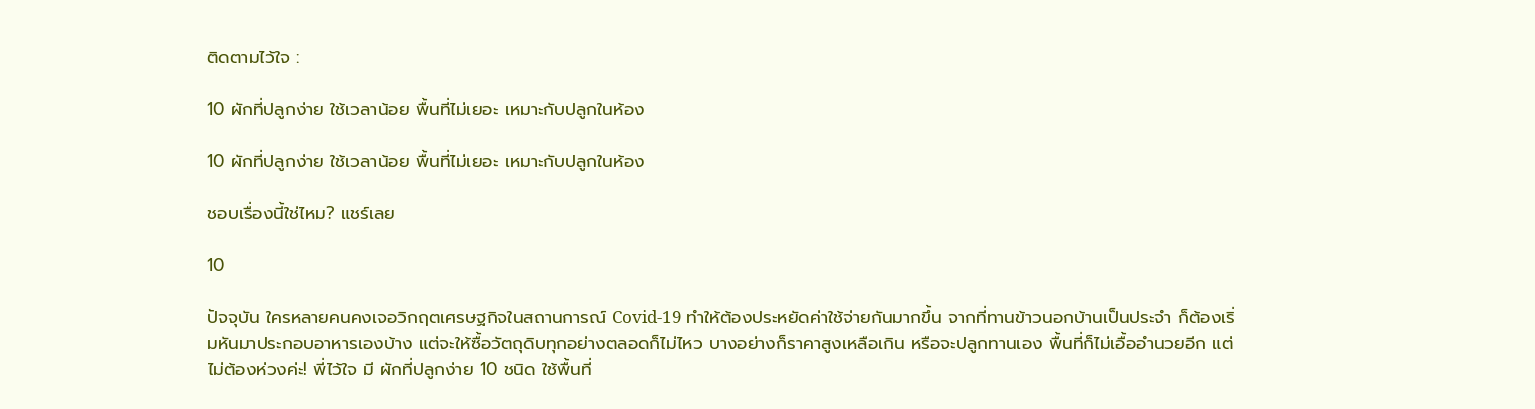ติดตามไว้ใจ :

10 ผักที่ปลูกง่าย ใช้เวลาน้อย พื้นที่ไม่เยอะ เหมาะกับปลูกในห้อง

10 ผักที่ปลูกง่าย ใช้เวลาน้อย พื้นที่ไม่เยอะ เหมาะกับปลูกในห้อง

ชอบเรื่องนี้ใช่ไหม? แชร์เลย

10

ปัจจุบัน ใครหลายคนคงเจอวิกฤตเศรษฐกิจในสถานการณ์ Covid-19 ทำให้ต้องประหยัดค่าใช้จ่ายกันมากขึ้น จากที่ทานข้าวนอกบ้านเป็นประจำ ก็ต้องเริ่มหันมาประกอบอาหารเองบ้าง แต่จะให้ซื้อวัตถุดิบทุกอย่างตลอดก็ไม่ไหว บางอย่างก็ราคาสูงเหลือเกิน หรือจะปลูกทานเอง พื้นที่ก็ไม่เอื้ออำนวยอีก แต่ไม่ต้องห่วงค่ะ! พี่ไว้ใจ มี ผักที่ปลูกง่าย 10 ชนิด ใช้พื้นที่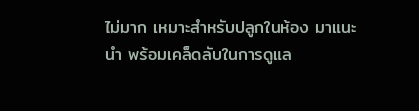ไม่มาก เหมาะสำหรับปลูกในห้อง มาแนะนำ พร้อมเคล็ดลับในการดูแล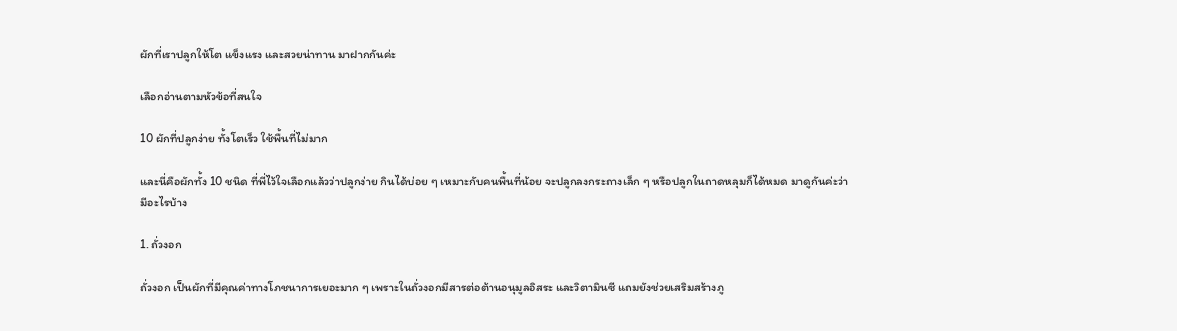ผักที่เราปลูกให้โต แข็งแรง และสวยน่าทาน มาฝากกันค่ะ

เลือกอ่านตามหัวข้อที่สนใจ

10 ผักที่ปลูกง่าย ทั้งโตเร็ว ใช้พื้นที่ไม่มาก

และนี่คือผักทั้ง 10 ชนิด ที่พี่ไว้ใจเลือกแล้วว่าปลูกง่าย กินได้บ่อย ๆ เหมาะกับคนพื้นที่น้อย จะปลูกลงกระถางเล็ก ๆ หรือปลูกในถาดหลุมก็ได้หมด มาดูกันค่ะว่ามีอะไรบ้าง

1. ถั่วงอก

ถั่วงอก เป็นผักที่มีคุณค่าทางโภชนาการเยอะมาก ๆ เพราะในถั่วงอกมีสารต่อต้านอนุมูลอิสระ และวิตามินซี แถมยังช่วยเสริมสร้างภู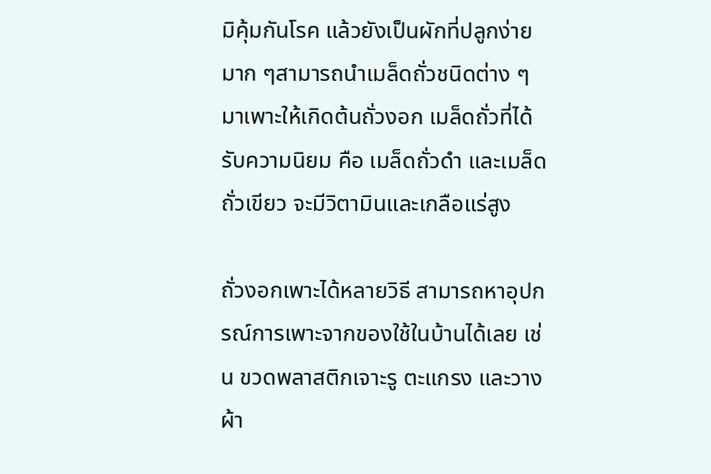มิคุ้มกันโรค แล้วยังเป็นผักที่ปลูกง่ายมาก ๆสามารถนำเมล็ดถั่วชนิดต่าง ๆ มาเพาะให้เกิดต้นถั่วงอก เมล็ดถั่วที่ได้รับความนิยม คือ เมล็ดถั่วดำ และเมล็ดถั่วเขียว จะมีวิตามินและเกลือแร่สูง

ถั่วงอกเพาะได้หลายวิธี สามารถหาอุปกรณ์การเพาะจากของใช้ในบ้านได้เลย เช่น ขวดพลาสติกเจาะรู ตะแกรง และวางผ้า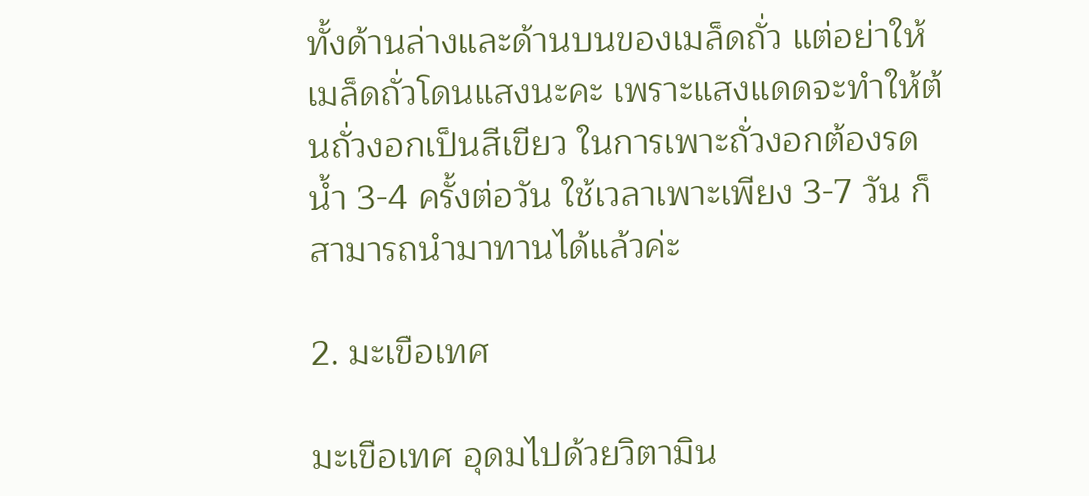ทั้งด้านล่างและด้านบนของเมล็ดถั่ว แต่อย่าให้เมล็ดถั่วโดนแสงนะคะ เพราะแสงแดดจะทำให้ต้นถั่วงอกเป็นสีเขียว ในการเพาะถั่วงอกต้องรดน้ำ 3-4 ครั้งต่อวัน ใช้เวลาเพาะเพียง 3-7 วัน ก็สามารถนำมาทานได้แล้วค่ะ

2. มะเขือเทศ

มะเขือเทศ อุดมไปด้วยวิตามิน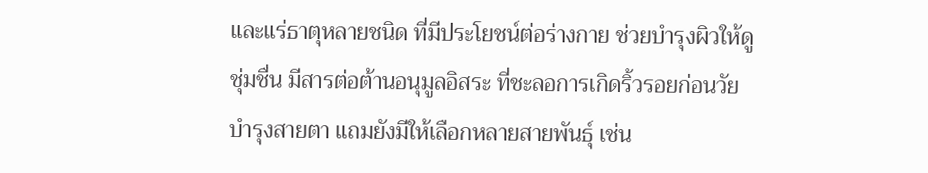และแร่ธาตุหลายชนิด ที่มีประโยชน์ต่อร่างกาย ช่วยบำรุงผิวให้ดูชุ่มชื่น มีสารต่อต้านอนุมูลอิสระ ที่ชะลอการเกิดริ้วรอยก่อนวัย บำรุงสายตา แถมยังมีให้เลือกหลายสายพันธุ์ เช่น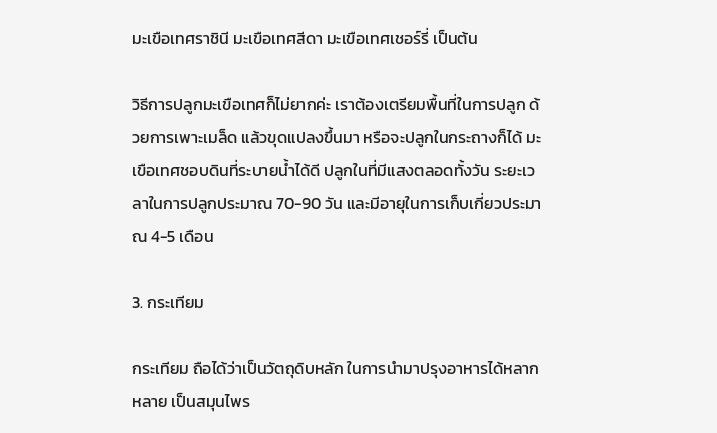มะเขือเทศราชินี มะเขือเทศสีดา มะเขือเทศเชอร์รี่ เป็นต้น

วิธีการปลูกมะเขือเทศก็ไม่ยากค่ะ เราต้องเตรียมพื้นที่ในการปลูก ด้วยการเพาะเมล็ด แล้วขุดแปลงขึ้นมา หรือจะปลูกในกระถางก็ได้ มะเขือเทศชอบดินที่ระบายน้ำได้ดี ปลูกในที่มีแสงตลอดทั้งวัน ระยะเวลาในการปลูกประมาณ 70-90 วัน และมีอายุในการเก็บเกี่ยวประมาณ 4-5 เดือน

3. กระเทียม

กระเทียม ถือได้ว่าเป็นวัตถุดิบหลัก ในการนำมาปรุงอาหารได้หลากหลาย เป็นสมุนไพร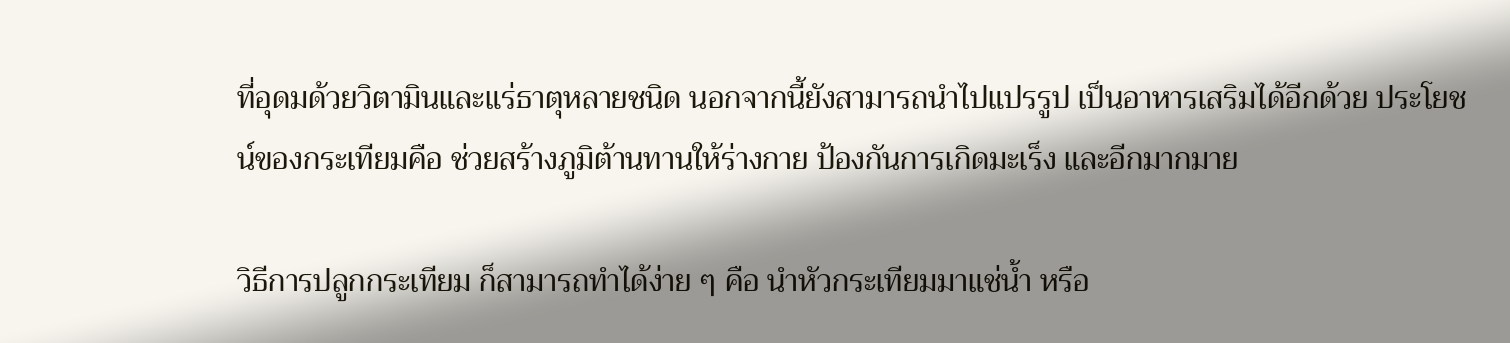ที่อุดมด้วยวิตามินและแร่ธาตุหลายชนิด นอกจากนี้ยังสามารถนำไปแปรรูป เป็นอาหารเสริมได้อีกด้วย ประโยชน์ของกระเทียมคือ ช่วยสร้างภูมิต้านทานให้ร่างกาย ป้องกันการเกิดมะเร็ง และอีกมากมาย

วิธีการปลูกกระเทียม ก็สามารถทำได้ง่าย ๆ คือ นำหัวกระเทียมมาแช่น้ำ หรือ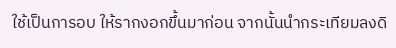ใช้เป็นการอบ ให้รากงอกขึ้นมาก่อน จากนั้นนำกระเทียมลงดิ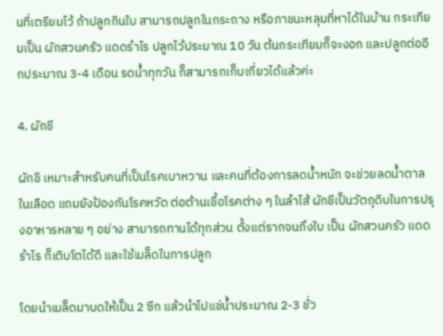นที่เตรียมไว้ ถ้าปลูกกินใบ สามารถปลูกในกระถาง หรือภาชนะหลุมที่หาได้ในบ้าน กระเทียมเป็น ผักสวนครัว แดดรําไร ปลูกไว้ประมาณ 10 วัน ต้นกระเทียมก็จะงอก และปลูกต่ออีกประมาณ 3-4 เดือน รดน้ำทุกวัน ก็สามารถเก็บเกี่ยวได้แล้วค่ะ

4. ผักชี

ผักชี เหมาะสำหรับคนที่เป็นโรคเบาหวาน และคนที่ต้องการลดน้ำหนัก จะช่วยลดน้ำตาลในเลือด แถมยังป้องกันโรคหวัด ต่อต้านเชื้อโรคต่าง ๆ ในลำไส้ ผักชีเป็นวัตถุดิบในการปรุงอาหารหลาย ๆ อย่าง สามารถทานได้ทุกส่วน ตั้งแต่รากจนถึงใบ เป็น ผักสวนครัว แดดรําไร ก็เติบโตได้ดี และใช้เมล็ดในการปลูก

โดยนำเมล็ดมาบดให้เป็น 2 ซีก แล้วนำไปแช่น้ำประมาณ 2-3 ชั่ว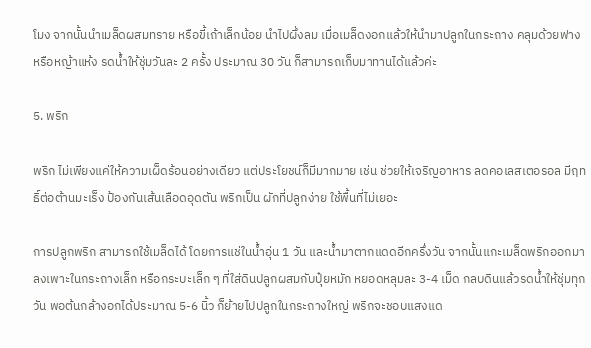โมง จากนั้นนำเมล็ดผสมทราย หรือขี้เถ้าเล็กน้อย นำไปผึ่งลม เมื่อเมล็ดงอกแล้วให้นำมาปลูกในกระถาง คลุมด้วยฟาง หรือหญ้าแห้ง รดน้ำให้ชุ่มวันละ 2 ครั้ง ประมาณ 30 วัน ก็สามารถเก็บมาทานได้แล้วค่ะ

5. พริก

พริก ไม่เพียงแค่ให้ความเผ็ดร้อนอย่างเดียว แต่ประโยชน์ก็มีมากมาย เช่น ช่วยให้เจริญอาหาร ลดคอเลสเตอรอล มีฤทธิ์ต่อต้านมะเร็ง ป้องกันเส้นเลือดอุดตัน พริกเป็น ผักที่ปลูกง่าย ใช้พื้นที่ไม่เยอะ

การปลูกพริก สามารถใช้เมล็ดได้ โดยการแช่ในน้ำอุ่น 1 วัน และน้ำมาตากแดดอีกครึ่งวัน จากนั้นแกะเมล็ดพริกออกมาลงเพาะในกระถางเล็ก หรือกระบะเล็ก ๆ ที่ใส่ดินปลูกผสมกับปุ๋ยหมัก หยอดหลุมละ 3-4 เม็ด กลบดินแล้วรดน้ำให้ชุ่มทุกวัน พอต้นกล้างอกได้ประมาณ 5-6 นิ้ว ก็ย้ายไปปลูกในกระถางใหญ่ พริกจะชอบแสงแด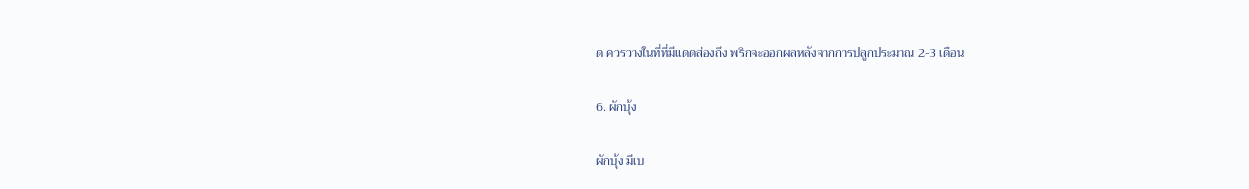ด ควรวางในที่ที่มีแดดส่องถึง พริกจะออกผลหลังจากการปลูกประมาณ 2-3 เดือน

6. ผักบุ้ง

ผักบุ้ง มีเบ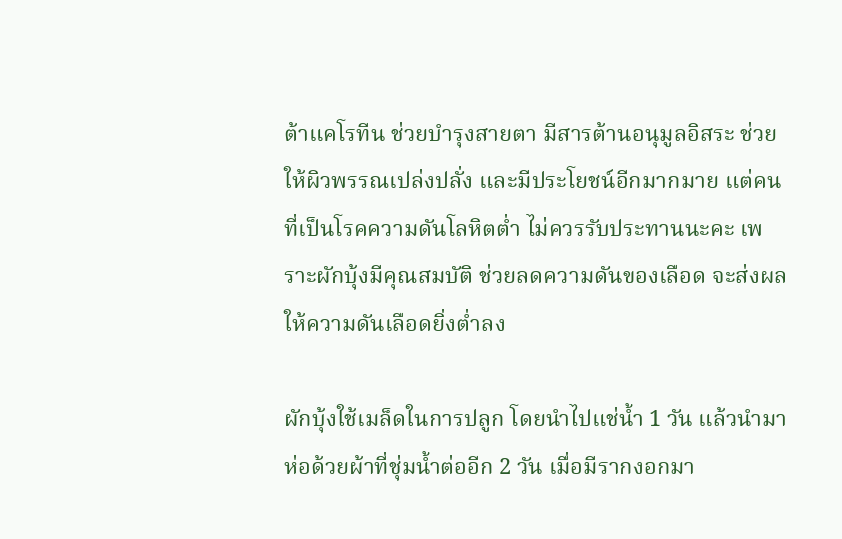ต้าแคโรทีน ช่วยบำรุงสายตา มีสารต้านอนุมูลอิสระ ช่วยให้ผิวพรรณเปล่งปลั่ง และมีประโยชน์อีกมากมาย แต่คนที่เป็นโรคความดันโลหิตต่ำ ไม่ควรรับประทานนะคะ เพราะผักบุ้งมีคุณสมบัติ ช่วยลดความดันของเลือด จะส่งผลให้ความดันเลือดยิ่งต่ำลง

ผักบุ้งใช้เมล็ดในการปลูก โดยนำไปแช่น้ำ 1 วัน แล้วนำมาห่อด้วยผ้าที่ชุ่มน้ำต่ออีก 2 วัน เมื่อมีรากงอกมา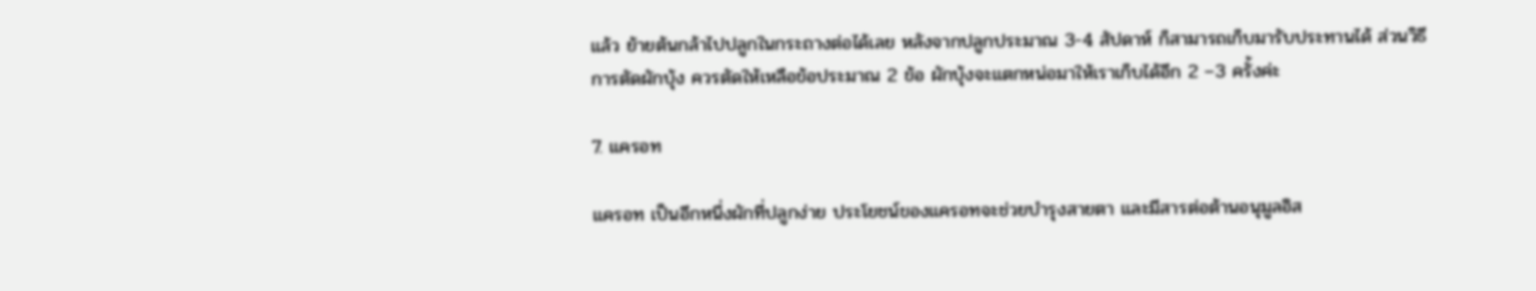แล้ว ย้ายต้นกล้าไปปลูกในกระถางต่อได้เลย หลังจากปลูกประมาณ 3-4 สัปดาห์ ก็สามารถเก็บมารับประทานได้ ส่วนวิธีการตัดผักบุ้ง ควรตัดให้เหลือข้อประมาณ 2 ข้อ ผักบุ้งจะแตกหน่อมาให้เราเก็บได้อีก 2 –3 ครั้งค่ะ

7. แครอท

แครอท เป็นอีกหนึ่งผักที่ปลูกง่าย ประโยชน์ของแครอทจะช่วยบำรุงสายตา และมีสารต่อต้านอนุมูลอิส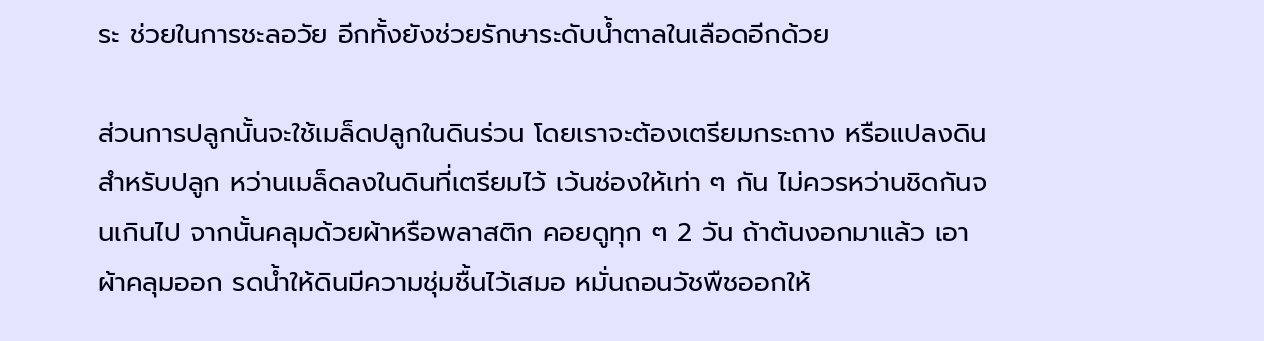ระ ช่วยในการชะลอวัย อีกทั้งยังช่วยรักษาระดับน้ำตาลในเลือดอีกด้วย

ส่วนการปลูกนั้นจะใช้เมล็ดปลูกในดินร่วน โดยเราจะต้องเตรียมกระถาง หรือแปลงดินสำหรับปลูก หว่านเมล็ดลงในดินที่เตรียมไว้ เว้นช่องให้เท่า ๆ กัน ไม่ควรหว่านชิดกันจนเกินไป จากนั้นคลุมด้วยผ้าหรือพลาสติก คอยดูทุก ๆ 2 วัน ถ้าต้นงอกมาแล้ว เอาผ้าคลุมออก รดน้ำให้ดินมีความชุ่มชื้นไว้เสมอ หมั่นถอนวัชพืชออกให้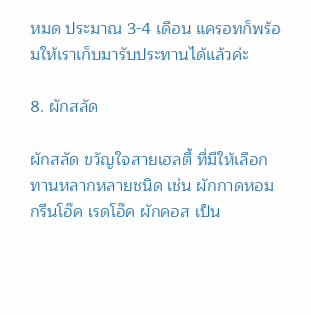หมด ประมาณ 3-4 เดือน แครอทก็พร้อมให้เราเก็บมารับประทานได้แล้วค่ะ

8. ผักสลัด

ผักสลัด ขวัญใจสายเฮลตี้ ที่มีให้เลือกทานหลากหลายชนิด เช่น ผักกาดหอม กรีนโอ๊ค เรดโอ๊ค ผักคอส เป็น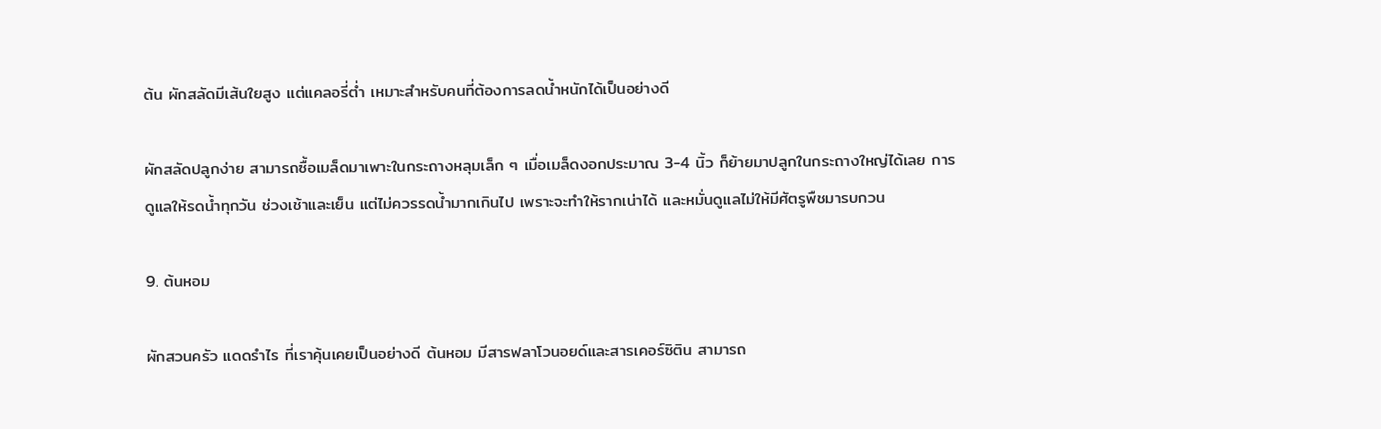ต้น ผักสลัดมีเส้นใยสูง แต่แคลอรี่ต่ำ เหมาะสำหรับคนที่ต้องการลดน้ำหนักได้เป็นอย่างดี

ผักสลัดปลูกง่าย สามารถซื้อเมล็ดมาเพาะในกระถางหลุมเล็ก ๆ เมื่อเมล็ดงอกประมาณ 3-4 นิ้ว ก็ย้ายมาปลูกในกระถางใหญ่ได้เลย การดูแลให้รดน้ำทุกวัน ช่วงเช้าและเย็น แต่ไม่ควรรดน้ำมากเกินไป เพราะจะทำให้รากเน่าได้ และหมั่นดูแลไม่ให้มีศัตรูพืชมารบกวน

9. ต้นหอม

ผักสวนครัว แดดรําไร ที่เราคุ้นเคยเป็นอย่างดี ต้นหอม มีสารฟลาโวนอยด์และสารเคอร์ซิติน สามารถ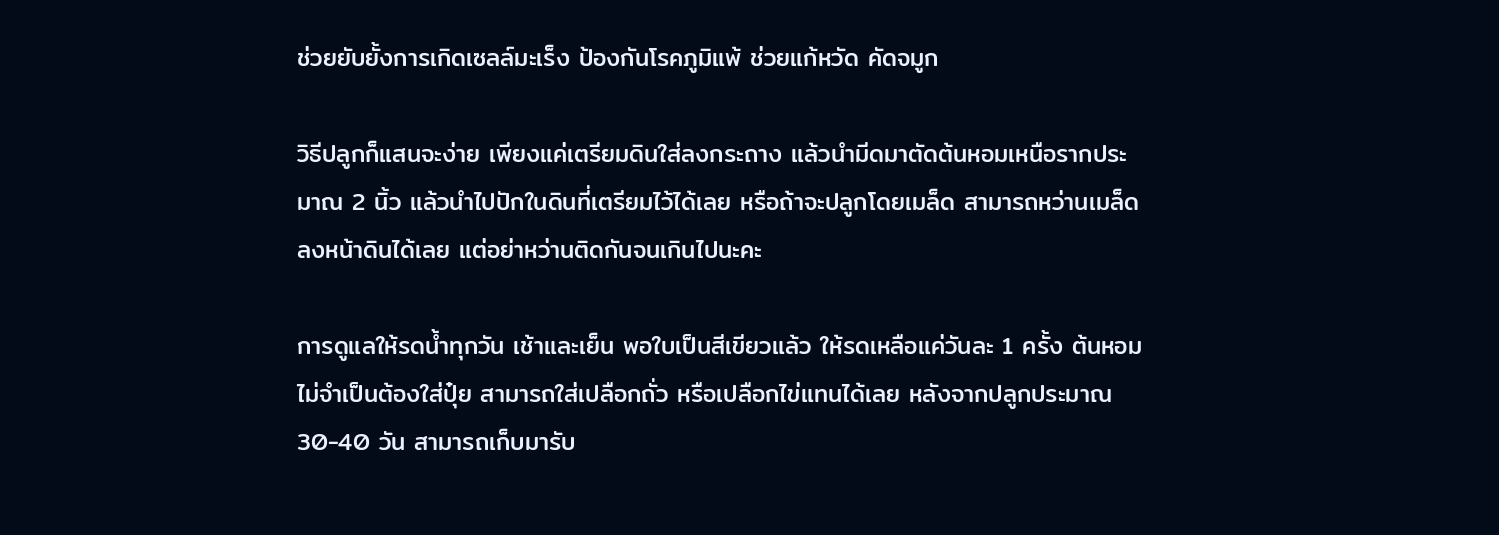ช่วยยับยั้งการเกิดเซลล์มะเร็ง ป้องกันโรคภูมิแพ้ ช่วยแก้หวัด คัดจมูก

วิธีปลูกก็แสนจะง่าย เพียงแค่เตรียมดินใส่ลงกระถาง แล้วนำมีดมาตัดต้นหอมเหนือรากประมาณ 2 นิ้ว แล้วนำไปปักในดินที่เตรียมไว้ได้เลย หรือถ้าจะปลูกโดยเมล็ด สามารถหว่านเมล็ดลงหน้าดินได้เลย แต่อย่าหว่านติดกันจนเกินไปนะคะ

การดูแลให้รดน้ำทุกวัน เช้าและเย็น พอใบเป็นสีเขียวแล้ว ให้รดเหลือแค่วันละ 1 ครั้ง ต้นหอมไม่จำเป็นต้องใส่ปุ๋ย สามารถใส่เปลือกถั่ว หรือเปลือกไข่แทนได้เลย หลังจากปลูกประมาณ 30-40 วัน สามารถเก็บมารับ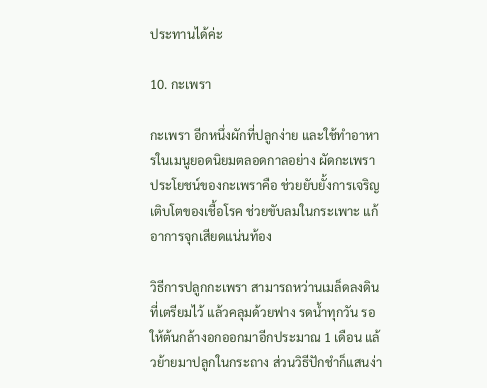ประทานได้ค่ะ

10. กะเพรา

กะเพรา อีกหนึ่งผักที่ปลูกง่าย และใช้ทำอาหารในเมนูยอดนิยมตลอดกาลอย่าง ผัดกะเพรา ประโยชน์ของกะเพราคือ ช่วยยับยั้งการเจริญเติบโตของเชื้อโรค ช่วยขับลมในกระเพาะ แก้อาการจุกเสียดแน่นท้อง

วิธีการปลูกกะเพรา สามารถหว่านเมล็ดลงดินที่เตรียมไว้ แล้วคลุมด้วยฟาง รดน้ำทุกวัน รอให้ต้นกล้างอกออกมาอีกประมาณ 1 เดือน แล้วย้ายมาปลูกในกระถาง ส่วนวิธีปักชำก็แสนง่า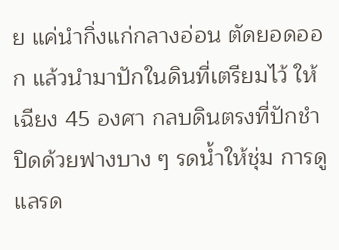ย แค่นำกิ่งแก่กลางอ่อน ตัดยอดออก แล้วนำมาปักในดินที่เตรียมไว้ ให้เฉียง 45 องศา กลบดินตรงที่ปักชำ ปิดด้วยฟางบาง ๆ รดน้ำให้ชุ่ม การดูแลรด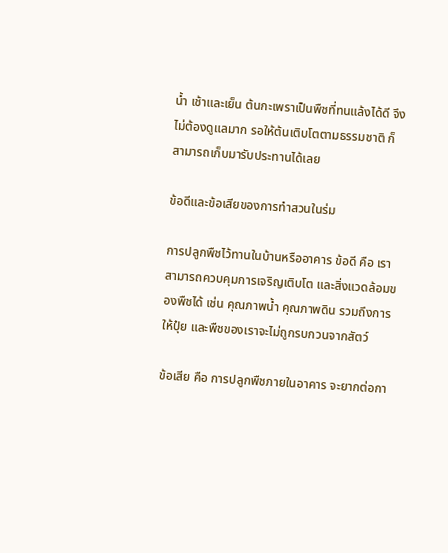น้ำ เช้าและเย็น ต้นกะเพราเป็นพืชที่ทนแล้งได้ดี จึงไม่ต้องดูแลมาก รอให้ต้นเติบโตตามธรรมชาติ ก็สามารถเก็บมารับประทานได้เลย

ข้อดีและข้อเสียของการทำสวนในร่ม

การปลูกพืชไว้ทานในบ้านหรืออาคาร ข้อดี คือ เราสามารถควบคุมการเจริญเติบโต และสิ่งแวดล้อมของพืชได้ เช่น คุณภาพน้ำ คุณภาพดิน รวมถึงการให้ปุ๋ย และพืชของเราจะไม่ถูกรบกวนจากสัตว์

ข้อเสีย คือ การปลูกพืชภายในอาคาร จะยากต่อกา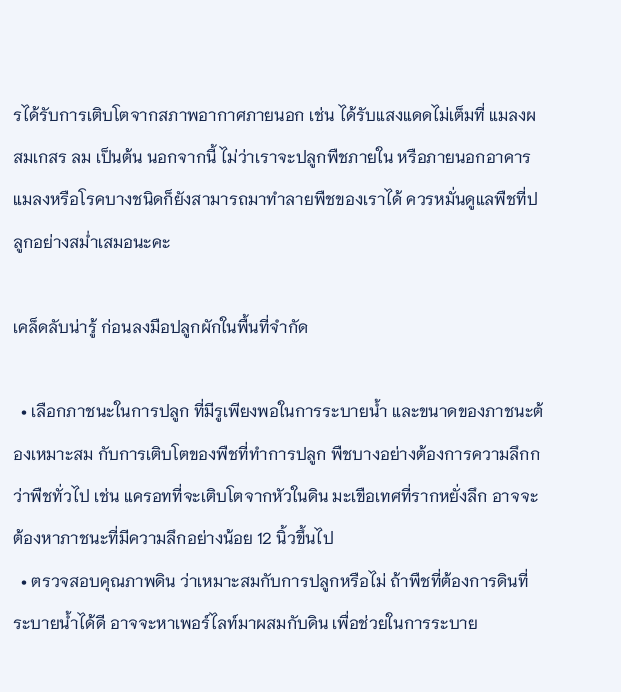รได้รับการเติบโตจากสภาพอากาศภายนอก เช่น ได้รับแสงแดดไม่เต็มที่ แมลงผสมเกสร ลม เป็นต้น นอกจากนี้ ไม่ว่าเราจะปลูกพืชภายใน หรือภายนอกอาคาร แมลงหรือโรคบางชนิดก็ยังสามารถมาทำลายพืชของเราได้ ควรหมั่นดูแลพืชที่ปลูกอย่างสม่ำเสมอนะคะ

เคล็ดลับน่ารู้ ก่อนลงมือปลูกผักในพื้นที่จำกัด

  • เลือกภาชนะในการปลูก ที่มีรูเพียงพอในการระบายน้ำ และขนาดของภาชนะต้องเหมาะสม กับการเติบโตของพืชที่ทำการปลูก พืชบางอย่างต้องการความลึกกว่าพืชทั่วไป เช่น แครอทที่จะเติบโตจากหัวในดิน มะเขือเทศที่รากหยั่งลึก อาจจะต้องหาภาชนะที่มีความลึกอย่างน้อย 12 นิ้วขึ้นไป
  • ตรวจสอบคุณภาพดิน ว่าเหมาะสมกับการปลูกหรือไม่ ถ้าพืชที่ต้องการดินที่ระบายน้ำได้ดี อาจจะหาเพอร์ไลท์มาผสมกับดิน เพื่อช่วยในการระบาย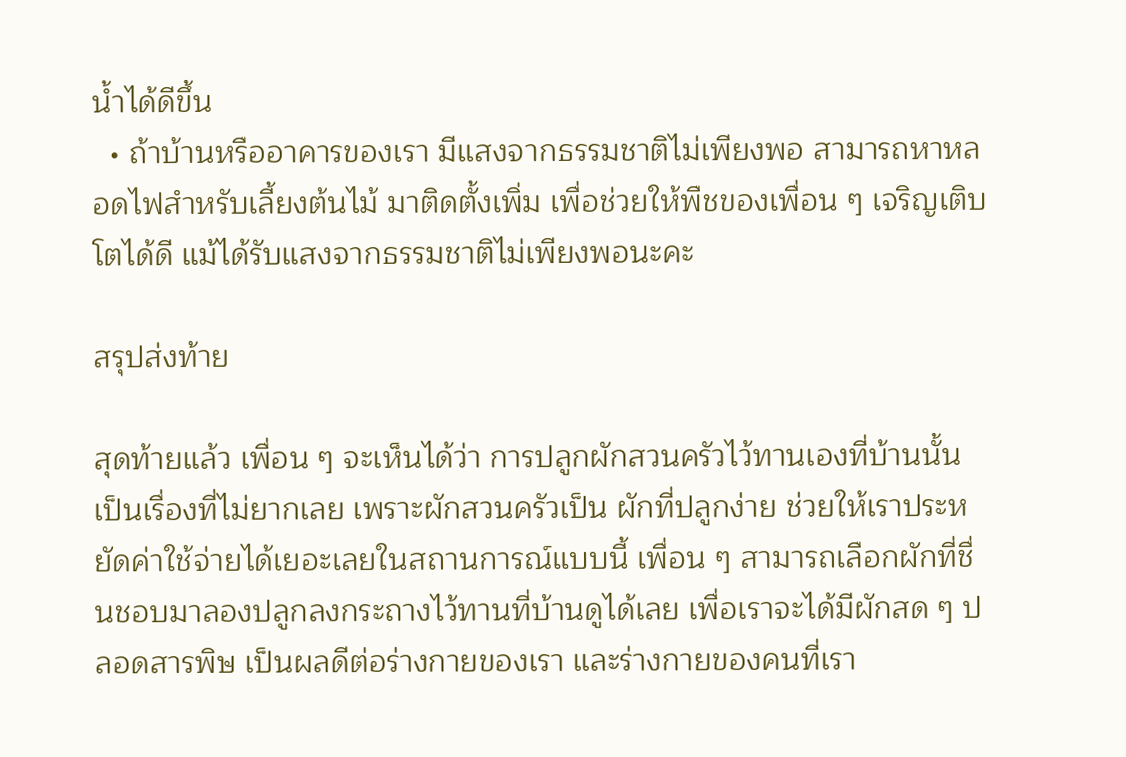น้ำได้ดีขึ้น
  • ถ้าบ้านหรืออาคารของเรา มีแสงจากธรรมชาติไม่เพียงพอ สามารถหาหลอดไฟสำหรับเลี้ยงต้นไม้ มาติดตั้งเพิ่ม เพื่อช่วยให้พืชของเพื่อน ๆ เจริญเติบโตได้ดี แม้ได้รับแสงจากธรรมชาติไม่เพียงพอนะคะ

สรุปส่งท้าย

สุดท้ายแล้ว เพื่อน ๆ จะเห็นได้ว่า การปลูกผักสวนครัวไว้ทานเองที่บ้านนั้น เป็นเรื่องที่ไม่ยากเลย เพราะผักสวนครัวเป็น ผักที่ปลูกง่าย ช่วยให้เราประหยัดค่าใช้จ่ายได้เยอะเลยในสถานการณ์แบบนี้ เพื่อน ๆ สามารถเลือกผักที่ชื่นชอบมาลองปลูกลงกระถางไว้ทานที่บ้านดูได้เลย เพื่อเราจะได้มีผักสด ๆ ปลอดสารพิษ เป็นผลดีต่อร่างกายของเรา และร่างกายของคนที่เรา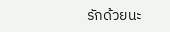รักด้วยนะ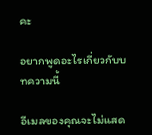คะ

อยากพูดอะไรเกี่ยวกับบทความนี้

อีเมลของคุณจะไม่แสด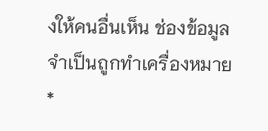งให้คนอื่นเห็น ช่องข้อมูลจำเป็นถูกทำเครื่องหมาย *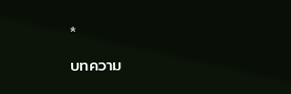*

บทความ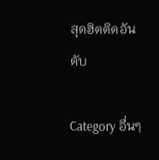สุดฮิตติดอันดับ

Category อื่นๆ